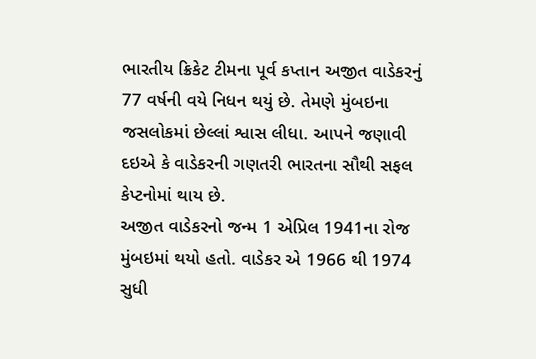ભારતીય ક્રિકેટ ટીમના પૂર્વ કપ્તાન અજીત વાડેકરનું 77 વર્ષની વયે નિધન થયું છે. તેમણે મુંબઇના જસલોકમાં છેલ્લાં શ્વાસ લીધા. આપને જણાવી દઇએ કે વાડેકરની ગણતરી ભારતના સૌથી સફલ કેપ્ટનોમાં થાય છે.
અજીત વાડેકરનો જન્મ 1 એપ્રિલ 1941ના રોજ મુંબઇમાં થયો હતો. વાડેકર એ 1966 થી 1974 સુધી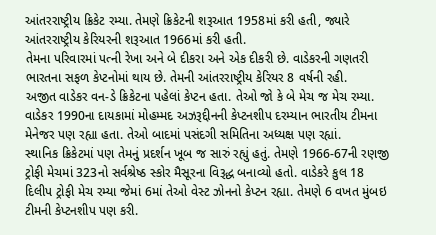આંતરરાષ્ટ્રીય ક્રિકેટ રમ્યા. તેમણે ક્રિકેટની શરૂઆત 1958માં કરી હતી, જ્યારે આંતરરાષ્ટ્રીય કેરિયરની શરૂઆત 1966માં કરી હતી.
તેમના પરિવારમાં પત્ની રેખા અને બે દીકરા અને એક દીકરી છે. વાડેકરની ગણતરી ભારતના સફળ કેપ્ટનોમાં થાય છે. તેમની આંતરરાષ્ટ્રીય કેરિયર 8 વર્ષની રહી.
અજીત વાડેકર વન-ડે ક્રિકેટના પહેલાં કેપ્ટન હતા. તેઓ જો કે બે મેચ જ મેચ રમ્યા. વાડેકર 1990ના દાયકામાં મોહમ્મદ અઝરૂદ્દીનની કેપ્ટનશીપ દરમ્યાન ભારતીય ટીમના મેનેજર પણ રહ્યા હતા. તેઓ બાદમાં પસંદગી સમિતિના અધ્યક્ષ પણ રહ્યાં.
સ્થાનિક ક્રિકેટમાં પણ તેમનું પ્રદર્શન ખૂબ જ સારું રહ્યું હતું. તેમણે 1966-67ની રણજી ટ્રોફી મેચમાં 323નો સર્વશ્રેષ્ઠ સ્કોર મૈસૂરના વિરૂદ્ધ બનાવ્યો હતો. વાડેકરે કુલ 18 દિલીપ ટ્રોફી મેચ રમ્યા જેમાં 6માં તેઓ વેસ્ટ ઝોનનો કેપ્ટન રહ્યા. તેમણે 6 વખત મુંબઇ ટીમની કેપ્ટનશીપ પણ કરી.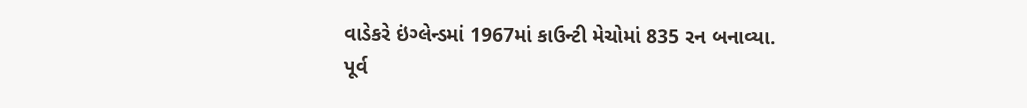વાડેકરે ઇંગ્લેન્ડમાં 1967માં કાઉન્ટી મેચોમાં 835 રન બનાવ્યા.
પૂર્વ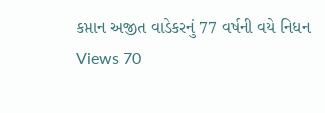કપ્તાન અજીત વાડેકરનું 77 વર્ષની વયે નિધન
Views 70